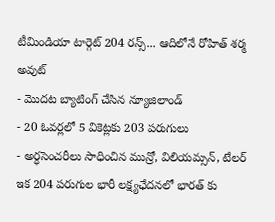టీమిండియా టార్గెట్ 204 రన్స్... ఆదిలోనే రోహిత్ శర్మ అవుట్
- మొదట బ్యాటింగ్ చేసిన న్యూజిలాండ్
- 20 ఓవర్లలో 5 వికెట్లకు 203 పరుగులు
- అర్ధసెంచరీలు సాధించిన మున్రో, విలియమ్సన్, టేలర్
ఇక 204 పరుగుల భారీ లక్ష్యఛేదనలో భారత్ కు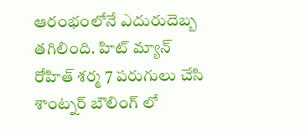ఆరంభంలోనే ఎదురుదెబ్బ తగిలింది. హిట్ మ్యాన్ రోహిత్ శర్మ 7 పరుగులు చేసి శాంట్నర్ బౌలింగ్ లో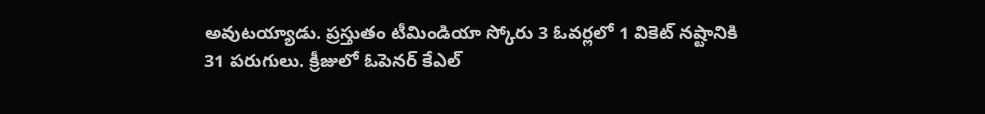అవుటయ్యాడు. ప్రస్తుతం టీమిండియా స్కోరు 3 ఓవర్లలో 1 వికెట్ నష్టానికి 31 పరుగులు. క్రీజులో ఓపెనర్ కేఎల్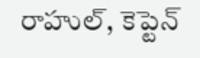రాహుల్, కెప్టెన్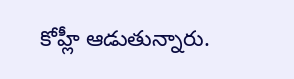కోహ్లీ ఆడుతున్నారు.